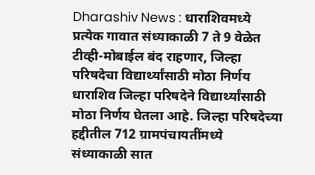Dharashiv News : धाराशिवमध्ये प्रत्येक गावात संध्याकाळी 7 ते 9 वेळेत टीव्ही-मोबाईल बंद राहणार, जिल्हा परिषदेचा विद्यार्थ्यांसाठी मोठा निर्णय
धाराशिव जिल्हा परिषदेने विद्यार्थ्यांसाठी मोठा निर्णय घेतला आहे. जिल्हा परिषदेच्या हद्दीतील 712 ग्रामपंचायतींमध्ये संध्याकाळी सात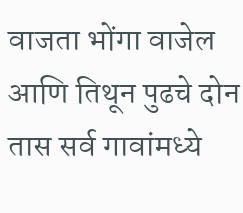वाजता भोंगा वाजेल आणि तिथून पुढचे दोन तास सर्व गावांमध्ये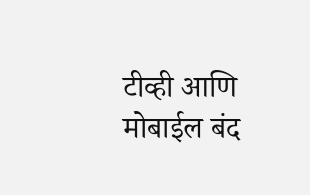टीव्ही आणि मोबाईल बंद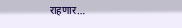राहणार…